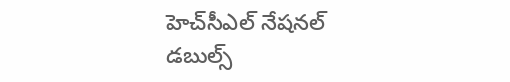హెచ్‌‌‌‌సీఎల్‌‌‌‌ నేషనల్‌‌‌‌ డబుల్స్‌‌‌‌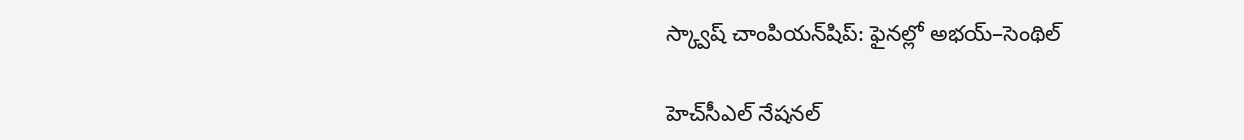స్క్వాష్‌‌‌‌ చాంపియన్‌‌‌‌షిప్‌: ఫైనల్లో అభయ్‌‌‌‌–సెంథిల్‌‌‌‌

హెచ్‌‌‌‌సీఎల్‌‌‌‌ నేషనల్‌‌‌‌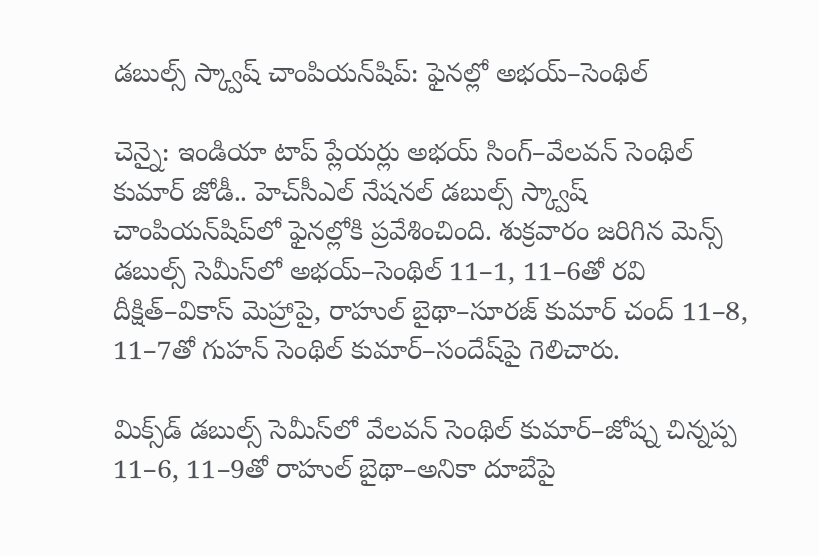డబుల్స్‌‌‌‌ స్క్వాష్‌‌‌‌ చాంపియన్‌‌‌‌షిప్‌: ఫైనల్లో అభయ్‌‌‌‌–సెంథిల్‌‌‌‌

చెన్నై: ఇండియా టాప్‌‌‌‌ ప్లేయర్లు అభయ్‌‌‌‌ సింగ్‌‌‌‌–వేలవన్‌‌‌‌ సెంథిల్‌‌‌‌ కుమార్‌‌‌‌ జోడీ.. హెచ్‌‌‌‌సీఎల్‌‌‌‌ నేషనల్‌‌‌‌ డబుల్స్‌‌‌‌ స్క్వాష్‌‌‌‌ చాంపియన్‌‌‌‌షిప్‌‌‌‌లో ఫైనల్లోకి ప్రవేశించింది. శుక్రవారం జరిగిన మెన్స్‌‌‌‌ డబుల్స్‌‌‌‌ సెమీస్‌‌‌‌లో అభయ్‌‌‌‌–సెంథిల్‌‌‌‌ 11–1, 11–6తో రవి దీక్షిత్‌‌‌‌–వికాస్‌‌‌‌ మెహ్రాపై, రాహుల్‌‌‌‌ బైథా–సూరజ్‌‌‌‌ కుమార్‌‌‌‌ చంద్‌‌‌‌ 11–8, 11–7తో గుహన్‌‌‌‌ సెంథిల్‌‌‌‌ కుమార్‌‌‌‌–సందేష్‌‌‌‌పై గెలిచారు.

మిక్స్‌‌‌‌డ్‌‌‌‌ డబుల్స్‌‌‌‌ సెమీస్‌‌‌‌లో వేలవన్‌‌‌‌ సెంథిల్‌‌‌‌ కుమార్‌‌‌‌–జోష్న చిన్నప్ప 11–6, 11–9తో రాహుల్‌‌‌‌ బైథా–అనికా దూబేపై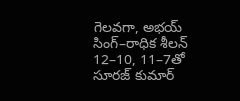గెలవగా, అభయ్‌‌‌‌ సింగ్‌‌‌‌–రాధిక శీలన్‌‌‌‌ 12–10, 11–7తో సూరజ్‌‌‌‌ కుమార్‌‌‌‌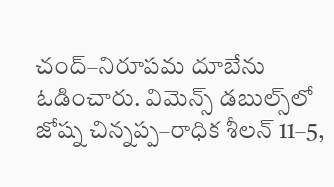చంద్‌‌‌‌–నిరూపమ దూబేను ఓడించారు. విమెన్స్‌‌‌‌ డబుల్స్‌‌‌‌లో జోష్న చిన్నప్ప–రాధిక శీలన్‌‌‌‌ 11–5,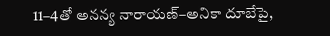11–4తో అనన్య నారాయణ్‌‌‌‌–అనికా దూబేపై,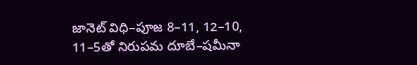జానెట్‌‌‌‌ విధి–పూజ 8–11, 12–10, 11–5తో నిరుపమ దూబే–షమీనా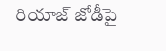రియాజ్‌‌‌‌ జోడీపై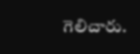గెలిచారు.